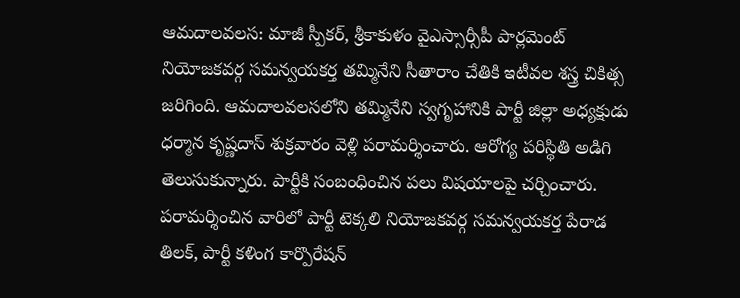ఆమదాలవలస: మాజీ స్పీకర్, శ్రీకాకుళం వైఎస్సార్సీపీ పార్లమెంట్ నియోజకవర్గ సమన్వయకర్త తమ్మినేని సీతారాం చేతికి ఇటీవల శస్త్ర చికిత్స జరిగింది. ఆమదాలవలసలోని తమ్మినేని స్వగృహానికి పార్టీ జిల్లా అధ్యక్షుడు ధర్మాన కృష్ణదాస్ శుక్రవారం వెళ్లి పరామర్శించారు. ఆరోగ్య పరిస్థితి అడిగి తెలుసుకున్నారు. పార్టీకి సంబంధించిన పలు విషయాలపై చర్చించారు. పరామర్శించిన వారిలో పార్టీ టెక్కలి నియోజకవర్గ సమన్వయకర్త పేరాడ తిలక్, పార్టీ కళింగ కార్పొరేషన్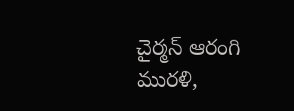చైర్మన్ ఆరంగి మురళి,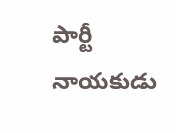పార్టీ నాయకుడు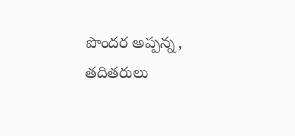పొందర అప్పన్న, తదితరులు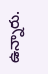ఉన్నారు.